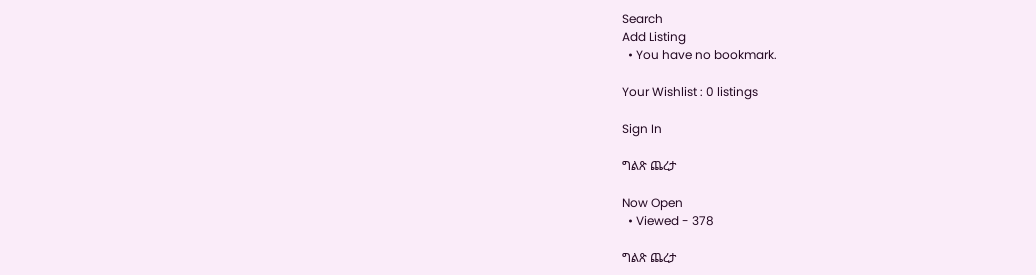Search
Add Listing
  • You have no bookmark.

Your Wishlist : 0 listings

Sign In

ግልጽ ጨረታ

Now Open
  • Viewed - 378

ግልጽ ጨረታ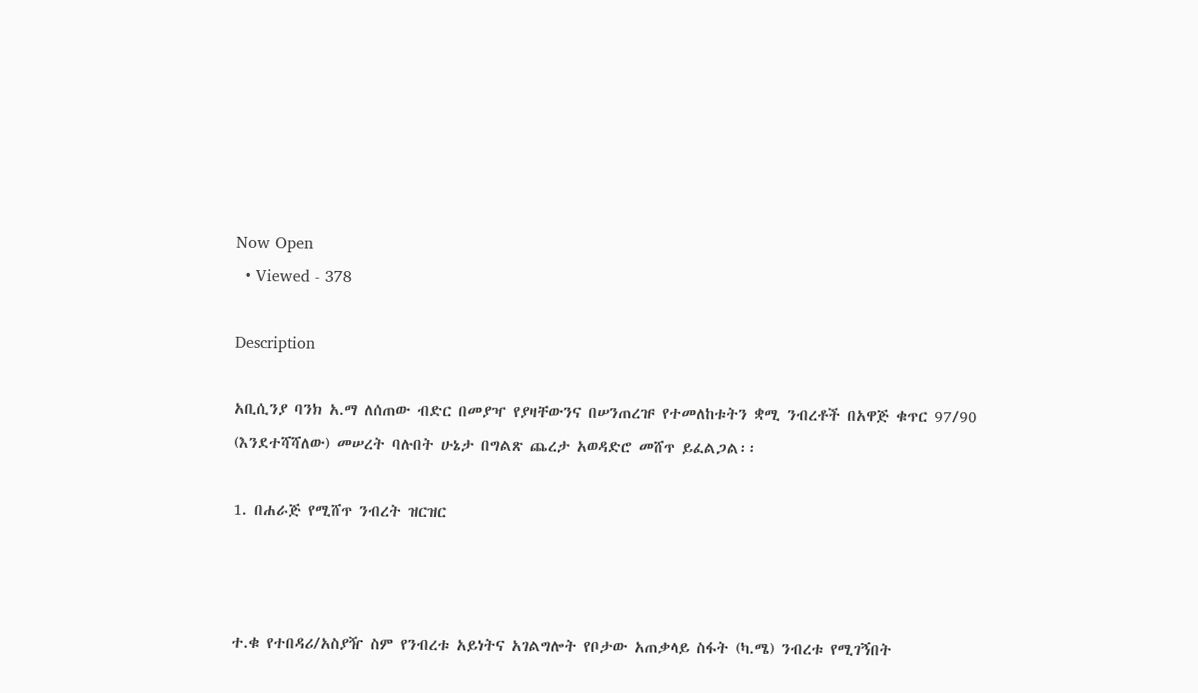Now Open
  • Viewed - 378

Description

አቢሲንያ ባንክ አ.ማ ለሰጠው ብድር በመያዣ የያዛቸውንና በሠንጠረዡ የተመለከቱትን ቋሚ ንብረቶች በአዋጅ ቁጥር 97/90 (እንደተሻሻለው) መሠረት ባሉበት ሁኔታ በግልጽ ጨረታ አወዳድሮ መሸጥ ይፈልጋል፡፡

1. በሐራጅ የሚሸጥ ንብረት ዝርዝር



ተ.ቁ የተበዳሪ/አስያዥ ስም የንብረቱ አይነትና አገልግሎት የቦታው አጠቃላይ ስፋት (ካ.ሜ) ንብረቱ የሚገኝበት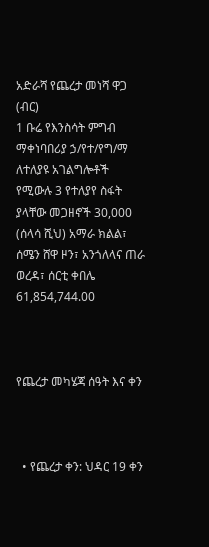አድራሻ የጨረታ መነሻ ዋጋ (ብር)
1 ቡሬ የእንስሳት ምግብ ማቀነባበሪያ ኃ/የተ/የግ/ማ ለተለያዩ አገልግሎቶች የሚውሉ 3 የተለያየ ስፋት ያላቸው መጋዘኖች 30,000 (ሰላሳ ሺህ) አማራ ክልል፣ ሰሜን ሸዋ ዞን፣ አንጎለላና ጠራ ወረዳ፣ ሰርቲ ቀበሌ 61,854,744.00



የጨረታ መካሄጃ ሰዓት እና ቀን



  • የጨረታ ቀን: ህዳር 19 ቀን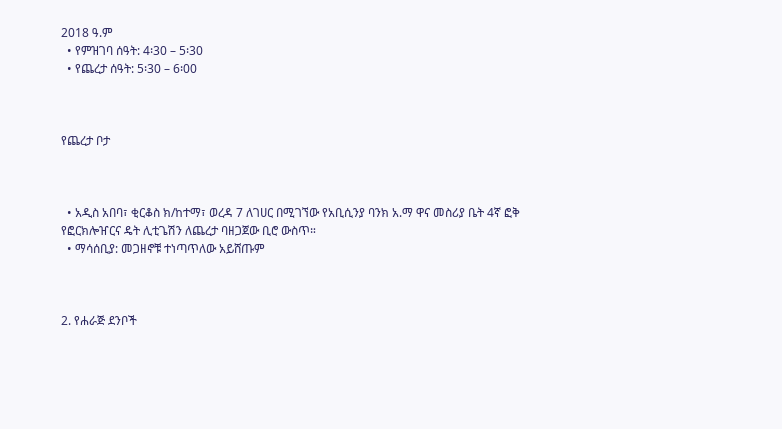2018 ዓ.ም
  • የምዝገባ ሰዓት: 4፡30 – 5፡30
  • የጨረታ ሰዓት: 5፡30 – 6፡00



የጨረታ ቦታ



  • አዲስ አበባ፣ ቂርቆስ ክ/ከተማ፣ ወረዳ 7 ለገሀር በሚገኘው የአቢሲንያ ባንክ አ.ማ ዋና መስሪያ ቤት 4ኛ ፎቅ የፎርክሎዠርና ዴት ሊቲጌሽን ለጨረታ ባዘጋጀው ቢሮ ውስጥ።
  • ማሳሰቢያ: መጋዘኖቹ ተነጣጥለው አይሸጡም



2. የሐራጅ ደንቦች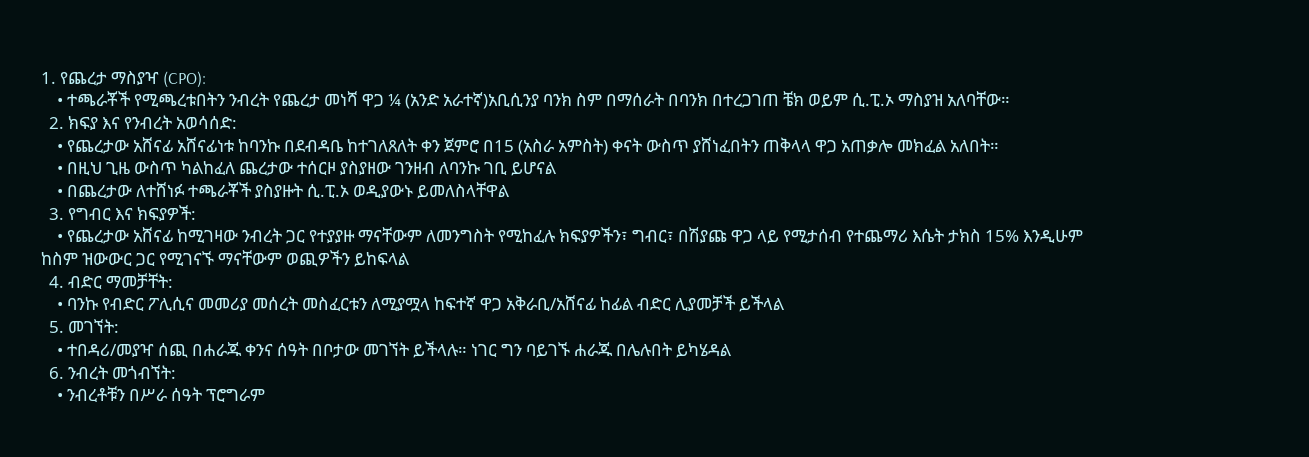1. የጨረታ ማስያዣ (CPO):
    • ተጫራቾች የሚጫረቱበትን ንብረት የጨረታ መነሻ ዋጋ ¼ (አንድ አራተኛ)አቢሲንያ ባንክ ስም በማሰራት በባንክ በተረጋገጠ ቼክ ወይም ሲ.ፒ.ኦ ማስያዝ አለባቸው።
  2. ክፍያ እና የንብረት አወሳሰድ:
    • የጨረታው አሸናፊ አሸናፊነቱ ከባንኩ በደብዳቤ ከተገለጸለት ቀን ጀምሮ በ15 (አስራ አምስት) ቀናት ውስጥ ያሸነፈበትን ጠቅላላ ዋጋ አጠቃሎ መክፈል አለበት።
    • በዚህ ጊዜ ውስጥ ካልከፈለ ጨረታው ተሰርዞ ያስያዘው ገንዘብ ለባንኩ ገቢ ይሆናል
    • በጨረታው ለተሸነፉ ተጫራቾች ያስያዙት ሲ.ፒ.ኦ ወዲያውኑ ይመለስላቸዋል
  3. የግብር እና ክፍያዎች:
    • የጨረታው አሸናፊ ከሚገዛው ንብረት ጋር የተያያዙ ማናቸውም ለመንግስት የሚከፈሉ ክፍያዎችን፣ ግብር፣ በሽያጩ ዋጋ ላይ የሚታሰብ የተጨማሪ እሴት ታክስ 15% እንዲሁም ከስም ዝውውር ጋር የሚገናኙ ማናቸውም ወጪዎችን ይከፍላል
  4. ብድር ማመቻቸት:
    • ባንኩ የብድር ፖሊሲና መመሪያ መሰረት መስፈርቱን ለሚያሟላ ከፍተኛ ዋጋ አቅራቢ/አሸናፊ ከፊል ብድር ሊያመቻች ይችላል
  5. መገኘት:
    • ተበዳሪ/መያዣ ሰጪ በሐራጁ ቀንና ሰዓት በቦታው መገኘት ይችላሉ። ነገር ግን ባይገኙ ሐራጁ በሌሉበት ይካሄዳል
  6. ንብረት መጎብኘት:
    • ንብረቶቹን በሥራ ሰዓት ፕሮግራም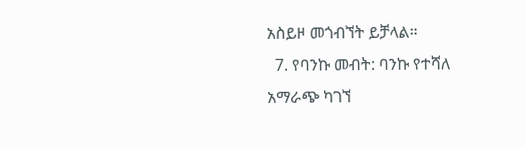አስይዞ መጎብኘት ይቻላል።
  7. የባንኩ መብት: ባንኩ የተሻለ አማራጭ ካገኘ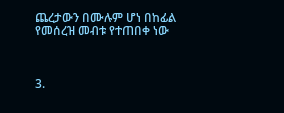ጨረታውን በሙሉም ሆነ በከፊል የመሰረዝ መብቱ የተጠበቀ ነው



3.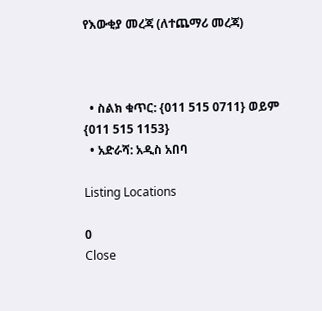የእውቂያ መረጃ (ለተጨማሪ መረጃ)



  • ስልክ ቁጥር: {011 515 0711} ወይም {011 515 1153}
  • አድራሻ: አዲስ አበባ

Listing Locations

0
Close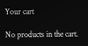Your cart

No products in the cart.